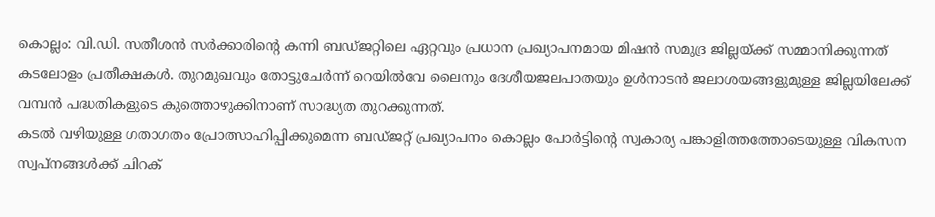കൊല്ലം: വി.ഡി. സതീശൻ സർക്കാരിന്റെ കന്നി ബഡ്ജറ്റിലെ ഏറ്റവും പ്രധാന പ്രഖ്യാപനമായ മിഷൻ സമുദ്ര ജില്ലയ്ക്ക് സമ്മാനിക്കുന്നത് കടലോളം പ്രതീക്ഷകൾ. തുറമുഖവും തോട്ടുചേർന്ന് റെയിൽവേ ലൈനും ദേശീയജലപാതയും ഉൾനാടൻ ജലാശയങ്ങളുമുള്ള ജില്ലയിലേക്ക് വമ്പൻ പദ്ധതികളുടെ കുത്തൊഴുക്കിനാണ് സാദ്ധ്യത തുറക്കുന്നത്.
കടൽ വഴിയുള്ള ഗതാഗതം പ്രോത്സാഹിപ്പിക്കുമെന്ന ബഡ്ജറ്റ് പ്രഖ്യാപനം കൊല്ലം പോർട്ടിന്റെ സ്വകാര്യ പങ്കാളിത്തത്തോടെയുള്ള വികസന സ്വപ്നങ്ങൾക്ക് ചിറക്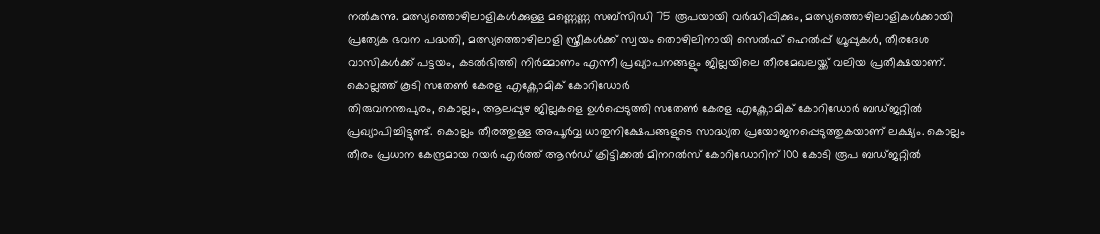നൽകുന്നു. മത്സ്യത്തൊഴിലാളികൾക്കുള്ള മണ്ണെണ്ണ സബ്സിഡി 75 രൂപയായി വർദ്ധിപ്പിക്കും, മത്സ്യത്തൊഴിലാളികൾക്കായി പ്രത്യേക ഭവന പദ്ധതി, മത്സ്യത്തൊഴിലാളി സ്ത്രീകൾക്ക് സ്വയം തൊഴിലിനായി സെൽഫ് ഹെൽപ്പ് ഗ്രൂപ്പുകൾ, തീരദേശ വാസികൾക്ക് പട്ടയം, കടൽഭിത്തി നിർമ്മാണം എന്നീ പ്രഖ്യാപനങ്ങളും ജില്ലയിലെ തീരമേഖലയ്ക്ക് വലിയ പ്രതീക്ഷയാണ്.
കൊല്ലത്ത് കൂടി സതേൺ കേരള എക്ണോമിക് കോറിഡോർ
തിരുവനന്തപുരം, കൊല്ലം, ആലപ്പുഴ ജില്ലകളെ ഉൾപ്പെടുത്തി സതേൺ കേരള എക്ണോമിക് കോറിഡോർ ബഡ്ജറ്റിൽ പ്രഖ്യാപിച്ചിട്ടുണ്ട്. കൊല്ലം തീരത്തുള്ള അപൂർവ്വ ധാതുനിക്ഷേപങ്ങളുടെ സാദ്ധ്യത പ്രയോജനപ്പെടുത്തുകയാണ് ലക്ഷ്യം. കൊല്ലം തീരം പ്രധാന കേന്ദ്രമായ റയർ എർത്ത് ആൻഡ് ക്രിട്ടിക്കൽ മിനറൽസ് കോറിഡോറിന് 100 കോടി രൂപ ബഡ്ജറ്റിൽ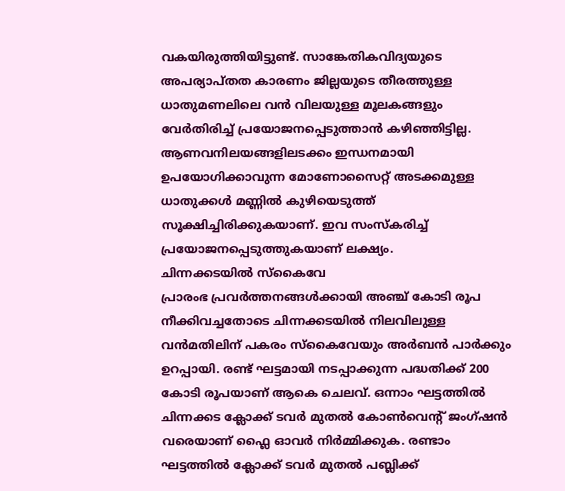വകയിരുത്തിയിട്ടുണ്ട്. സാങ്കേതികവിദ്യയുടെ അപര്യാപ്തത കാരണം ജില്ലയുടെ തീരത്തുള്ള ധാതുമണലിലെ വൻ വിലയുള്ള മൂലകങ്ങളും വേർതിരിച്ച് പ്രയോജനപ്പെടുത്താൻ കഴിഞ്ഞിട്ടില്ല. ആണവനിലയങ്ങളിലടക്കം ഇന്ധനമായി ഉപയോഗിക്കാവുന്ന മോണോസൈറ്റ് അടക്കമുള്ള ധാതുക്കൾ മണ്ണിൽ കുഴിയെടുത്ത് സൂക്ഷിച്ചിരിക്കുകയാണ്. ഇവ സംസ്കരിച്ച് പ്രയോജനപ്പെടുത്തുകയാണ് ലക്ഷ്യം.
ചിന്നക്കടയിൽ സ്കൈവേ
പ്രാരംഭ പ്രവർത്തനങ്ങൾക്കായി അഞ്ച് കോടി രൂപ നീക്കിവച്ചതോടെ ചിന്നക്കടയിൽ നിലവിലുള്ള വൻമതിലിന് പകരം സ്കൈവേയും അർബൻ പാർക്കും ഉറപ്പായി. രണ്ട് ഘട്ടമായി നടപ്പാക്കുന്ന പദ്ധതിക്ക് 200 കോടി രൂപയാണ് ആകെ ചെലവ്. ഒന്നാം ഘട്ടത്തിൽ ചിന്നക്കട ക്ലോക്ക് ടവർ മുതൽ കോൺവെന്റ് ജംഗ്ഷൻ വരെയാണ് ഫ്ലൈ ഓവർ നിർമ്മിക്കുക. രണ്ടാം ഘട്ടത്തിൽ ക്ലോക്ക് ടവർ മുതൽ പബ്ലിക്ക്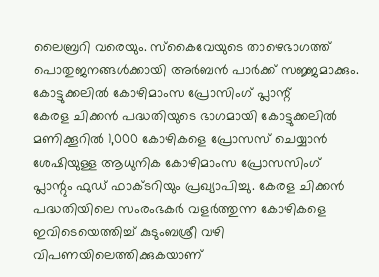ലൈബ്രറി വരെയും. സ്കൈവേയുടെ താഴെഭാഗത്ത് പൊതുജനങ്ങൾക്കായി അർബൻ പാർക്ക് സജ്ജമാക്കും.
കോട്ടുക്കലിൽ കോഴിമാംസ പ്രോസിംഗ് പ്ലാന്റ്
കേരള ചിക്കൻ പദ്ധതിയുടെ ഭാഗമായി കോട്ടുക്കലിൽ മണിക്കൂറിൽ 1,000 കോഴികളെ പ്രോസസ് ചെയ്യാൻ ശേഷിയുള്ള ആധുനിക കോഴിമാംസ പ്രോസസിംഗ് പ്ലാന്റും ഫുഡ് ഫാക്ടറിയും പ്രഖ്യാപിച്ചു. കേരള ചിക്കൻ പദ്ധതിയിലെ സംരംഭകർ വളർത്തുന്ന കോഴികളെ ഇവിടെയെത്തിച്ച് കുടുംബശ്രീ വഴി വിപണയിലെത്തിക്കുകയാണ്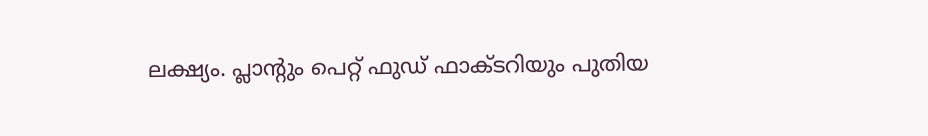ലക്ഷ്യം. പ്ലാന്റും പെറ്റ് ഫുഡ് ഫാക്ടറിയും പുതിയ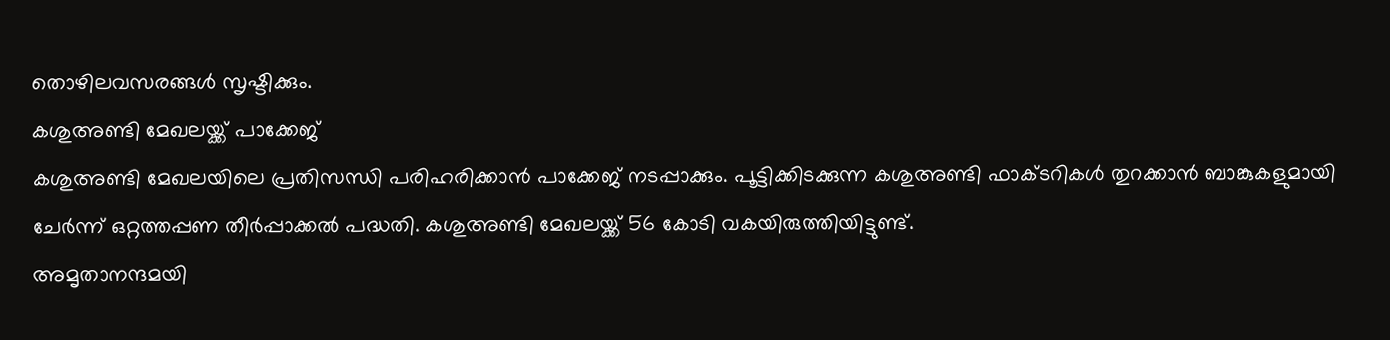തൊഴിലവസരങ്ങൾ സൃഷ്ടിക്കും.
കശുഅണ്ടി മേഖലയ്ക്ക് പാക്കേജ്
കശുഅണ്ടി മേഖലയിലെ പ്രതിസന്ധി പരിഹരിക്കാൻ പാക്കേജ് നടപ്പാക്കും. പൂട്ടിക്കിടക്കുന്ന കശുഅണ്ടി ഫാക്ടറികൾ തുറക്കാൻ ബാങ്കുകളുമായി ചേർന്ന് ഒറ്റത്തപ്പണ തീർപ്പാക്കൽ പദ്ധതി. കശുഅണ്ടി മേഖലയ്ക്ക് 56 കോടി വകയിരുത്തിയിട്ടുണ്ട്.
അമൃതാനന്ദമയി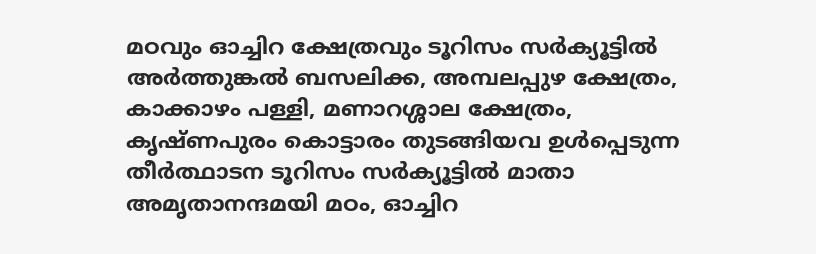മഠവും ഓച്ചിറ ക്ഷേത്രവും ടൂറിസം സർക്യൂട്ടിൽ
അർത്തുങ്കൽ ബസലിക്ക, അമ്പലപ്പുഴ ക്ഷേത്രം, കാക്കാഴം പള്ളി, മണാറശ്ശാല ക്ഷേത്രം, കൃഷ്ണപുരം കൊട്ടാരം തുടങ്ങിയവ ഉൾപ്പെടുന്ന തീർത്ഥാടന ടൂറിസം സർക്യൂട്ടിൽ മാതാ അമൃതാനന്ദമയി മഠം, ഓച്ചിറ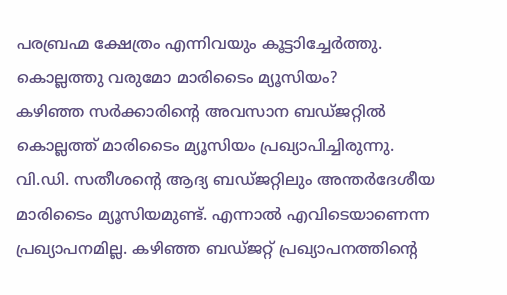പരബ്രഹ്മ ക്ഷേത്രം എന്നിവയും കൂട്ടാിച്ചേർത്തു.
കൊല്ലത്തു വരുമോ മാരിടൈം മ്യൂസിയം?
കഴിഞ്ഞ സർക്കാരിന്റെ അവസാന ബഡ്ജറ്റിൽ കൊല്ലത്ത് മാരിടൈം മ്യൂസിയം പ്രഖ്യാപിച്ചിരുന്നു. വി.ഡി. സതീശന്റെ ആദ്യ ബഡ്ജറ്റിലും അന്തർദേശീയ മാരിടൈം മ്യൂസിയമുണ്ട്. എന്നാൽ എവിടെയാണെന്ന പ്രഖ്യാപനമില്ല. കഴിഞ്ഞ ബഡ്ജറ്റ് പ്രഖ്യാപനത്തിന്റെ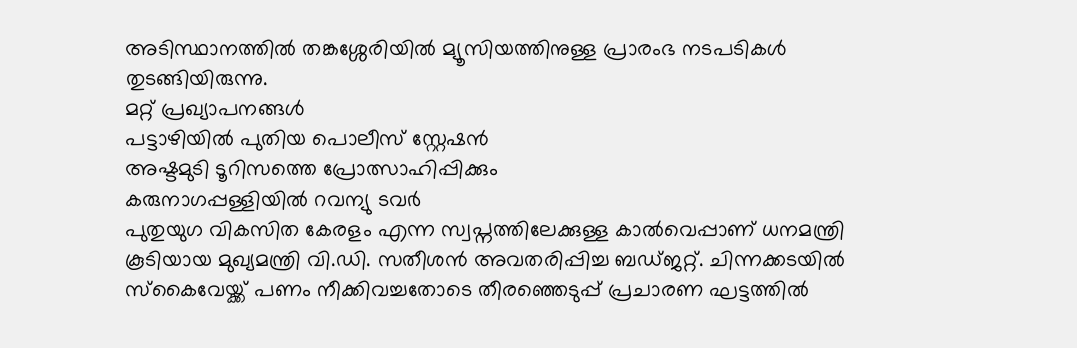അടിസ്ഥാനത്തിൽ തങ്കശ്ശേരിയിൽ മ്യൂസിയത്തിനുള്ള പ്രാരംഭ നടപടികൾ തുടങ്ങിയിരുന്നു.
മറ്റ് പ്രഖ്യാപനങ്ങൾ
പട്ടാഴിയിൽ പുതിയ പൊലീസ് സ്റ്റേഷൻ
അഷ്ടമുടി ടൂറിസത്തെ പ്രോത്സാഹിപ്പിക്കും
കരുനാഗപ്പള്ളിയിൽ റവന്യു ടവർ
പുതുയുഗ വികസിത കേരളം എന്ന സ്വപ്നത്തിലേക്കുള്ള കാൽവെപ്പാണ് ധനമന്ത്രി കൂടിയായ മുഖ്യമന്ത്രി വി.ഡി. സതീശൻ അവതരിപ്പിച്ച ബഡ്ജറ്റ്. ചിന്നക്കടയിൽ സ്കൈവേയ്ക്ക് പണം നീക്കിവച്ചതോടെ തീരഞ്ഞെടുപ്പ് പ്രചാരണ ഘട്ടത്തിൽ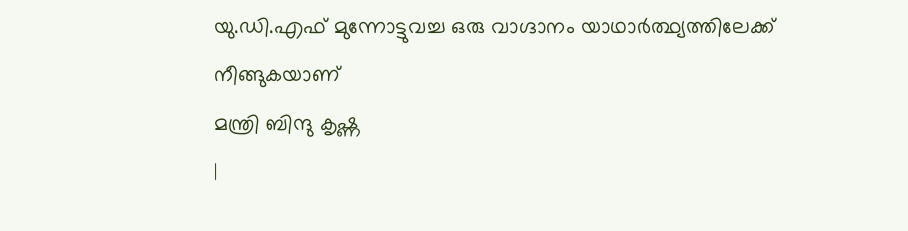യു.ഡി.എഫ് മുന്നോട്ടുവച്ച ഒരു വാഗ്ദാനം യാഥാർത്ഥ്യത്തിലേക്ക് നീങ്ങുകയാണ്
മന്ത്രി ബിന്ദു കൃഷ്ണ
|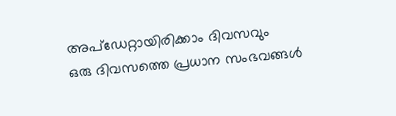അപ്ഡേറ്റായിരിക്കാം ദിവസവും
ഒരു ദിവസത്തെ പ്രധാന സംഭവങ്ങൾ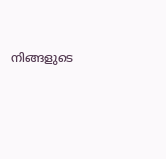നിങ്ങളുടെ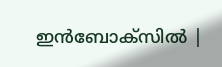ഇൻബോക്സിൽ |